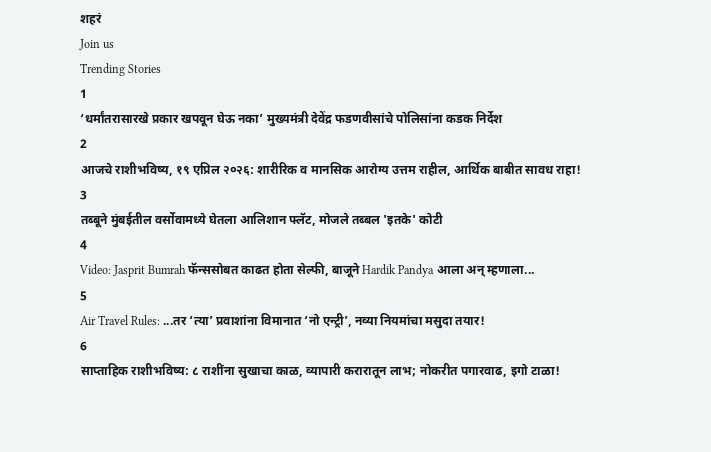शहरं
Join us
Trending Stories
1
‘धर्मांतरासारखे प्रकार खपवून घेऊ नका’ मुख्यमंत्री देवेंद्र फडणवीसांचे पोलिसांना कडक निर्देश
2
आजचे राशीभविष्य, १९ एप्रिल २०२६: शारीरिक व मानसिक आरोग्य उत्तम राहील, आर्थिक बाबीत सावध राहा!
3
तब्बूने मुंबईतील वर्सोवामध्ये घेतला आलिशान फ्लॅट, मोजले तब्बल 'इतके' कोटी
4
Video: Jasprit Bumrah फॅन्ससोबत काढत होता सेल्फी, बाजूने Hardik Pandya आला अन् म्हणाला...
5
Air Travel Rules: ...तर ‘त्या’ प्रवाशांना विमानात ‘नो एन्ट्री’, नव्या नियमांचा मसुदा तयार!
6
साप्ताहिक राशीभविष्य: ८ राशींना सुखाचा काळ, व्यापारी करारातून लाभ; नोकरीत पगारवाढ, इगो टाळा!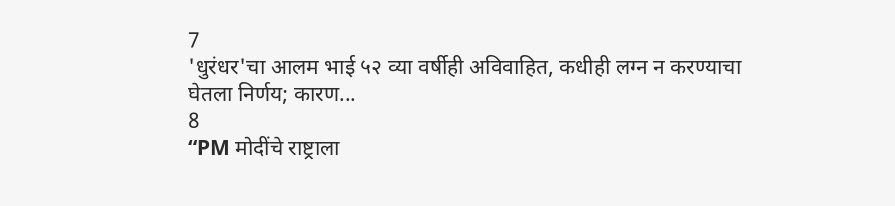7
'धुरंधर'चा आलम भाई ५२ व्या वर्षीही अविवाहित, कधीही लग्न न करण्याचा घेतला निर्णय; कारण...
8
“PM मोदींचे राष्ट्राला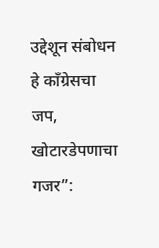उद्देशून संबोधन हे काँग्रेसचा जप, खोटारडेपणाचा गजर”: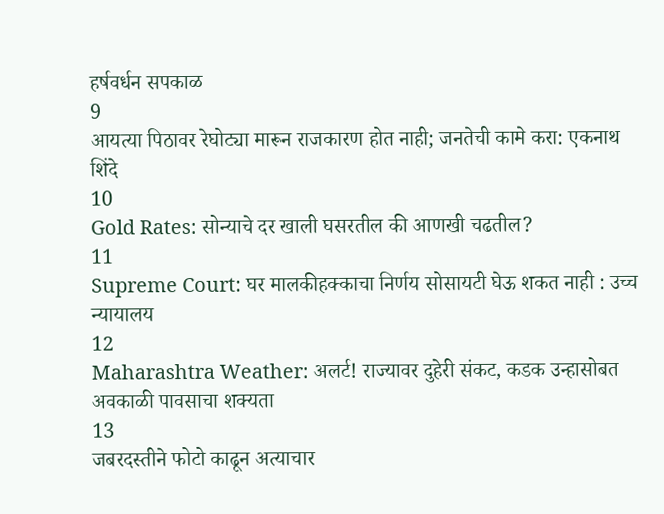हर्षवर्धन सपकाळ
9
आयत्या पिठावर रेघोट्या मारून राजकारण होत नाही; जनतेची कामे करा: एकनाथ शिंदे
10
Gold Rates: सोन्याचे दर खाली घसरतील की आणखी चढतील?
11
Supreme Court: घर मालकीहक्काचा निर्णय सोसायटी घेऊ शकत नाही : उच्च न्यायालय
12
Maharashtra Weather: अलर्ट! राज्यावर दुहेरी संकट, कडक उन्हासोबत अवकाळी पावसाचा शक्यता
13
जबरदस्तीने फोटो काढून अत्याचार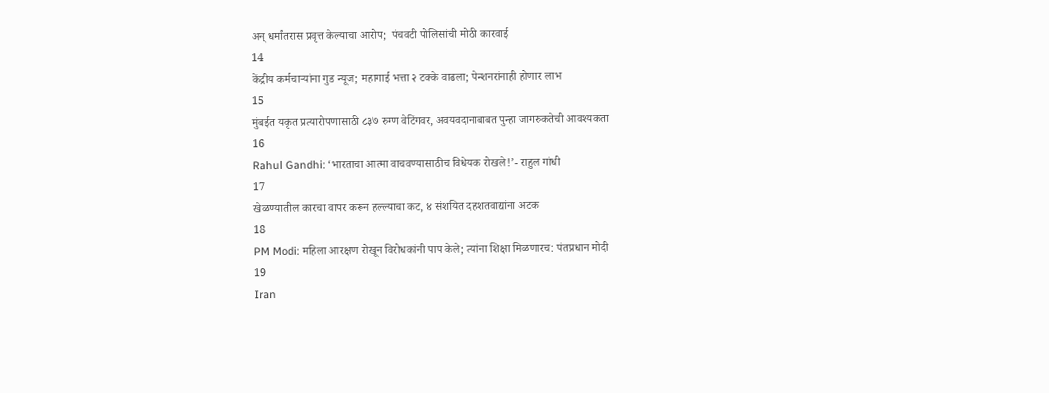अन् धर्मांतरास प्रवृत्त केल्याचा आरोप;  पंचवटी पोलिसांची मोठी कारवाई
14
केंद्रीय कर्मचाऱ्यांना गुड न्यूज; महागाई भत्ता २ टक्के वाढला; पेन्शनरांनाही होणार लाभ
15
मुंबईत यकृत प्रत्यारोपणासाठी ८३७ रुग्ण वेटिंगवर, अवयवदानाबाबत पुन्हा जागरुकतेची आवश्यकता
16
Rahul Gandhi: ‘भारताचा आत्मा वाचवण्यासाठीच विधेयक रोखले!’- राहुल गांधी
17
खेळण्यातील कारचा वापर करून हल्ल्याचा कट, ४ संशयित दहशतवाद्यांना अटक
18
PM Modi: महिला आरक्षण रोखून विरोधकांनी पाप केले; त्यांना शिक्षा मिळणारच: पंतप्रधान मोदी
19
Iran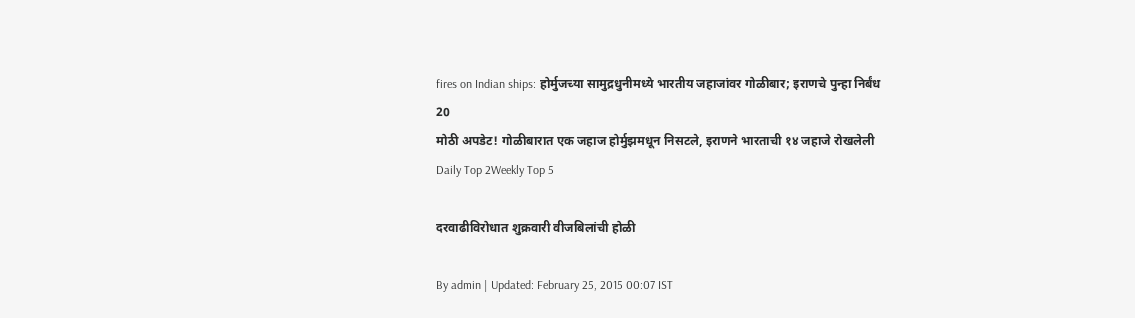fires on Indian ships: होर्मुजच्या सामुद्रधुनीमध्ये भारतीय जहाजांवर गोळीबार; इराणचे पुन्हा निर्बंध
20
मोठी अपडेट! गोळीबारात एक जहाज होर्मुझमधून निसटले, इराणने भारताची १४ जहाजे रोखलेली
Daily Top 2Weekly Top 5

दरवाढीविरोधात शुक्रवारी वीजबिलांची होळी

By admin | Updated: February 25, 2015 00:07 IST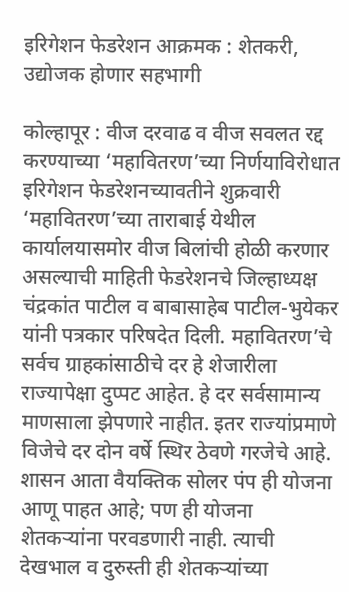इरिगेशन फेडरेशन आक्रमक : शेतकरी, उद्योजक होणार सहभागी

कोल्हापूर : वीज दरवाढ व वीज सवलत रद्द करण्याच्या ‘महावितरण’च्या निर्णयाविरोधात इरिगेशन फेडरेशनच्यावतीने शुक्रवारी ‘महावितरण’च्या ताराबाई येथील कार्यालयासमोर वीज बिलांची होळी करणार असल्याची माहिती फेडरेशनचे जिल्हाध्यक्ष चंद्रकांत पाटील व बाबासाहेब पाटील-भुयेकर यांनी पत्रकार परिषदेत दिली. महावितरण’चे सर्वच ग्राहकांसाठीचे दर हे शेजारीला राज्यापेक्षा दुप्पट आहेत. हे दर सर्वसामान्य माणसाला झेपणारे नाहीत. इतर राज्यांप्रमाणे विजेचे दर दोन वर्षे स्थिर ठेवणे गरजेचे आहे. शासन आता वैयक्तिक सोलर पंप ही योजना आणू पाहत आहे; पण ही योजना शेतकऱ्यांना परवडणारी नाही. त्याची देखभाल व दुरुस्ती ही शेतकऱ्यांच्या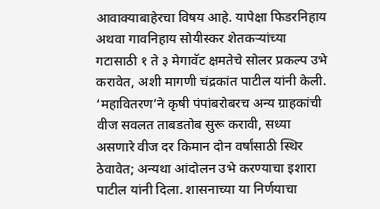आवाक्याबाहेरचा विषय आहे. यापेक्षा फिडरनिहाय अथवा गावनिहाय सोयीस्कर शेतकऱ्यांच्या गटासाठी १ ते ३ मेगावॅट क्षमतेचे सोलर प्रकल्प उभे करावेत, अशी मागणी चंद्रकांत पाटील यांनी केली. ‘महावितरण’ने कृषी पंपांबरोबरच अन्य ग्राहकांची वीज सवलत ताबडतोब सुरू करावी, सध्या असणारे वीज दर किमान दोन वर्षांसाठी स्थिर ठेवावेत; अन्यथा आंदोलन उभे करण्याचा इशारा पाटील यांनी दिला. शासनाच्या या निर्णयाचा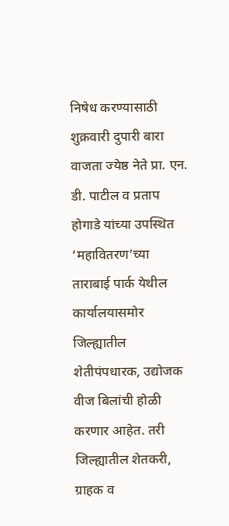निषेध करण्यासाठी शुक्रवारी दुपारी बारा वाजता ज्येष्ठ नेते प्रा. एन. डी. पाटील व प्रताप होगाडे यांच्या उपस्थित ‘महावितरण’च्या ताराबाई पार्क येथील कार्यालयासमोर जिल्ह्यातील शेतीपंपधारक, उद्योजक वीज बिलांची होळी करणार आहेत. तरी जिल्ह्यातील शेतकरी, ग्राहक व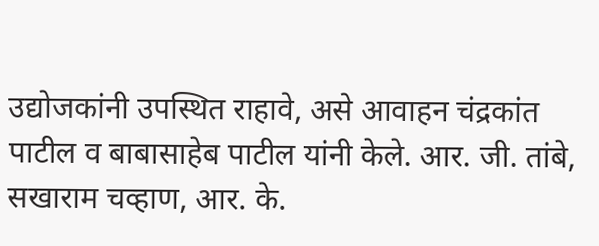उद्योजकांनी उपस्थित राहावे, असे आवाहन चंद्रकांत पाटील व बाबासाहेब पाटील यांनी केले. आर. जी. तांबे, सखाराम चव्हाण, आर. के.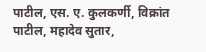पाटील, एस. ए. कुलकर्णी, विक्रांत पाटील, महादेव सुतार,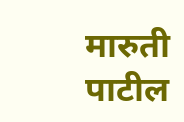मारुती पाटील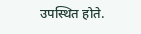उपस्थित होते.